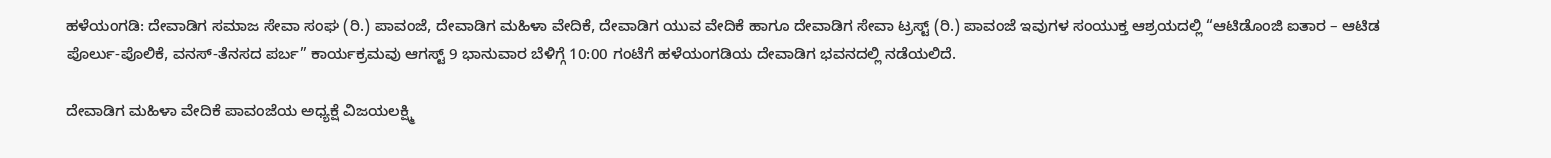ಹಳೆಯಂಗಡಿ: ದೇವಾಡಿಗ ಸಮಾಜ ಸೇವಾ ಸಂಘ (ರಿ.) ಪಾವಂಜೆ, ದೇವಾಡಿಗ ಮಹಿಳಾ ವೇದಿಕೆ, ದೇವಾಡಿಗ ಯುವ ವೇದಿಕೆ ಹಾಗೂ ದೇವಾಡಿಗ ಸೇವಾ ಟ್ರಸ್ಟ್ (ರಿ.) ಪಾವಂಜೆ ಇವುಗಳ ಸಂಯುಕ್ತ ಆಶ್ರಯದಲ್ಲಿ “ಆಟಿಡೊಂಜಿ ಐತಾರ – ಆಟಿಡ ಪೊರ್ಲು-ಪೊಲಿಕೆ, ವನಸ್-ತೆನಸದ ಪರ್ಬ” ಕಾರ್ಯಕ್ರಮವು ಆಗಸ್ಟ್ 9 ಭಾನುವಾರ ಬೆಳಿಗ್ಗೆ 10:00 ಗಂಟೆಗೆ ಹಳೆಯಂಗಡಿಯ ದೇವಾಡಿಗ ಭವನದಲ್ಲಿ ನಡೆಯಲಿದೆ.

ದೇವಾಡಿಗ ಮಹಿಳಾ ವೇದಿಕೆ ಪಾವಂಜೆಯ ಅಧ್ಯಕ್ಷೆ ವಿಜಯಲಕ್ಷ್ಮಿ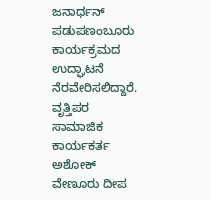ಜನಾರ್ಧನ್ ಪಡುಪಣಂಬೂರು ಕಾರ್ಯಕ್ರಮದ ಉದ್ಘಾಟನೆ ನೆರವೇರಿಸಲಿದ್ದಾರೆ. ವೃತ್ತಿಪರ ಸಾಮಾಜಿಕ ಕಾರ್ಯಕರ್ತ ಅಶೋಕ್ ವೇಣೂರು ದೀಪ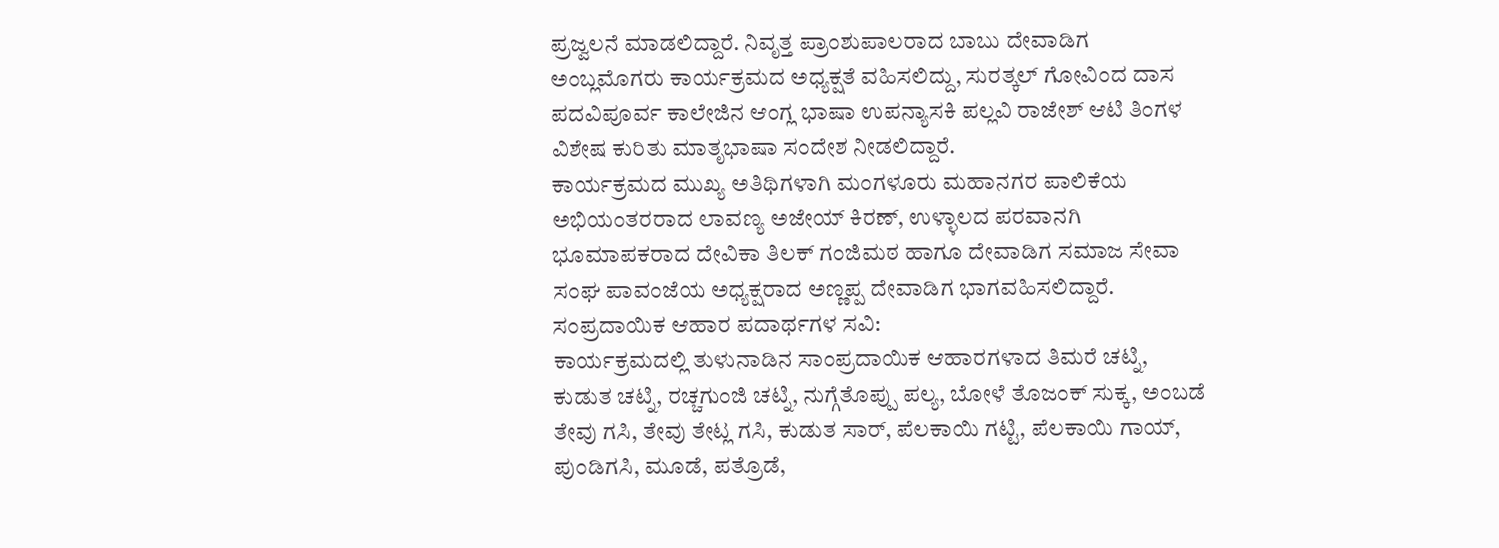ಪ್ರಜ್ವಲನೆ ಮಾಡಲಿದ್ದಾರೆ. ನಿವೃತ್ತ ಪ್ರಾಂಶುಪಾಲರಾದ ಬಾಬು ದೇವಾಡಿಗ ಅಂಬ್ಲಮೊಗರು ಕಾರ್ಯಕ್ರಮದ ಅಧ್ಯಕ್ಷತೆ ವಹಿಸಲಿದ್ದು, ಸುರತ್ಕಲ್ ಗೋವಿಂದ ದಾಸ ಪದವಿಪೂರ್ವ ಕಾಲೇಜಿನ ಆಂಗ್ಲ ಭಾಷಾ ಉಪನ್ಯಾಸಕಿ ಪಲ್ಲವಿ ರಾಜೇಶ್ ಆಟಿ ತಿಂಗಳ ವಿಶೇಷ ಕುರಿತು ಮಾತೃಭಾಷಾ ಸಂದೇಶ ನೀಡಲಿದ್ದಾರೆ.
ಕಾರ್ಯಕ್ರಮದ ಮುಖ್ಯ ಅತಿಥಿಗಳಾಗಿ ಮಂಗಳೂರು ಮಹಾನಗರ ಪಾಲಿಕೆಯ ಅಭಿಯಂತರರಾದ ಲಾವಣ್ಯ ಅಜೇಯ್ ಕಿರಣ್, ಉಳ್ಳಾಲದ ಪರವಾನಗಿ ಭೂಮಾಪಕರಾದ ದೇವಿಕಾ ತಿಲಕ್ ಗಂಜಿಮಠ ಹಾಗೂ ದೇವಾಡಿಗ ಸಮಾಜ ಸೇವಾ ಸಂಘ ಪಾವಂಜೆಯ ಅಧ್ಯಕ್ಷರಾದ ಅಣ್ಣಪ್ಪ ದೇವಾಡಿಗ ಭಾಗವಹಿಸಲಿದ್ದಾರೆ.
ಸಂಪ್ರದಾಯಿಕ ಆಹಾರ ಪದಾರ್ಥಗಳ ಸವಿ:
ಕಾರ್ಯಕ್ರಮದಲ್ಲಿ ತುಳುನಾಡಿನ ಸಾಂಪ್ರದಾಯಿಕ ಆಹಾರಗಳಾದ ತಿಮರೆ ಚಟ್ನಿ, ಕುಡುತ ಚಟ್ನಿ, ರಚ್ಚಗುಂಜಿ ಚಟ್ನಿ, ನುಗ್ಗೆತೊಪ್ಪು ಪಲ್ಯ, ಬೋಳೆ ತೊಜಂಕ್ ಸುಕ್ಕ, ಅಂಬಡೆ ತೇವು ಗಸಿ, ತೇವು ತೇಟ್ಲ ಗಸಿ, ಕುಡುತ ಸಾರ್, ಪೆಲಕಾಯಿ ಗಟ್ಟಿ, ಪೆಲಕಾಯಿ ಗಾಯ್, ಪುಂಡಿಗಸಿ, ಮೂಡೆ, ಪತ್ರೊಡೆ,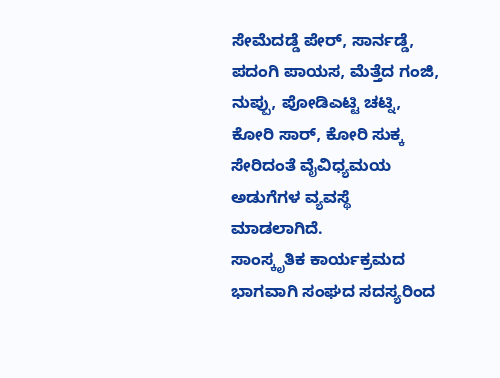ಸೇಮೆದಡ್ಡೆ ಪೇರ್, ಸಾರ್ನಡ್ಡೆ, ಪದಂಗಿ ಪಾಯಸ, ಮೆತ್ತೆದ ಗಂಜಿ, ನುಪ್ಪು, ಪೋಡಿಎಟ್ಟಿ ಚಟ್ನಿ, ಕೋರಿ ಸಾರ್, ಕೋರಿ ಸುಕ್ಕ ಸೇರಿದಂತೆ ವೈವಿಧ್ಯಮಯ ಅಡುಗೆಗಳ ವ್ಯವಸ್ಥೆ ಮಾಡಲಾಗಿದೆ.
ಸಾಂಸ್ಕೃತಿಕ ಕಾರ್ಯಕ್ರಮದ ಭಾಗವಾಗಿ ಸಂಘದ ಸದಸ್ಯರಿಂದ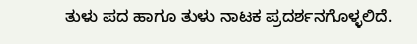ತುಳು ಪದ ಹಾಗೂ ತುಳು ನಾಟಕ ಪ್ರದರ್ಶನಗೊಳ್ಳಲಿದೆ.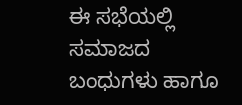ಈ ಸಭೆಯಲ್ಲಿ ಸಮಾಜದ ಬಂಧುಗಳು ಹಾಗೂ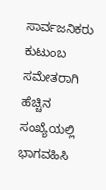ಸಾರ್ವಜನಿಕರು ಕುಟುಂಬ ಸಮೇತರಾಗಿ ಹೆಚ್ಚಿನ ಸಂಖ್ಯೆಯಲ್ಲಿ ಭಾಗವಹಿಸಿ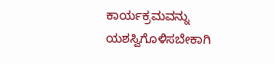ಕಾರ್ಯಕ್ರಮವನ್ನು ಯಶಸ್ವಿಗೊಳಿಸಬೇಕಾಗಿ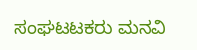ಸಂಘಟಟಕರು ಮನವಿ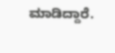ಮಾಡಿದ್ದಾರೆ.